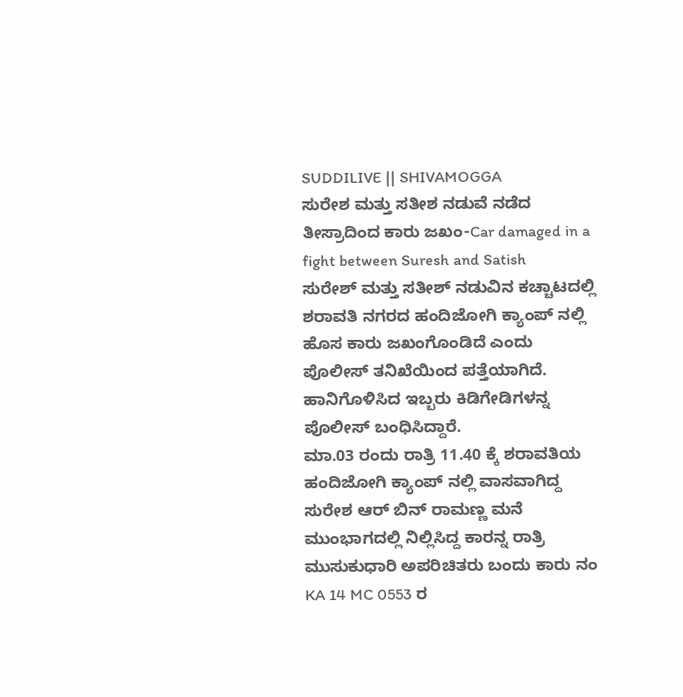SUDDILIVE || SHIVAMOGGA
ಸುರೇಶ ಮತ್ತು ಸತೀಶ ನಡುವೆ ನಡೆದ ತೀಸ್ರಾದಿಂದ ಕಾರು ಜಖಂ-Car damaged in a fight between Suresh and Satish
ಸುರೇಶ್ ಮತ್ತು ಸತೀಶ್ ನಡುವಿನ ಕಚ್ಚಾಟದಲ್ಲಿ ಶರಾವತಿ ನಗರದ ಹಂದಿಜೋಗಿ ಕ್ಯಾಂಪ್ ನಲ್ಲಿ ಹೊಸ ಕಾರು ಜಖಂಗೊಂಡಿದೆ ಎಂದು ಪೊಲೀಸ್ ತನಿಖೆಯಿಂದ ಪತ್ತೆಯಾಗಿದೆ. ಹಾನಿಗೊಳಿಸಿದ ಇಬ್ಬರು ಕಿಡಿಗೇಡಿಗಳನ್ನ ಪೊಲೀಸ್ ಬಂಧಿಸಿದ್ದಾರೆ.
ಮಾ.03 ರಂದು ರಾತ್ರಿ 11.40 ಕ್ಕೆ ಶರಾವತಿಯ ಹಂದಿಜೋಗಿ ಕ್ಯಾಂಪ್ ನಲ್ಲಿ ವಾಸವಾಗಿದ್ದ ಸುರೇಶ ಆರ್ ಬಿನ್ ರಾಮಣ್ಣ ಮನೆ ಮುಂಭಾಗದಲ್ಲಿ ನಿಲ್ಲಿಸಿದ್ದ ಕಾರನ್ನ ರಾತ್ರಿ ಮುಸುಕುಧಾರಿ ಅಪರಿಚಿತರು ಬಂದು ಕಾರು ನಂ KA 14 MC 0553 ರ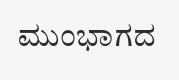ಮುಂಭಾಗದ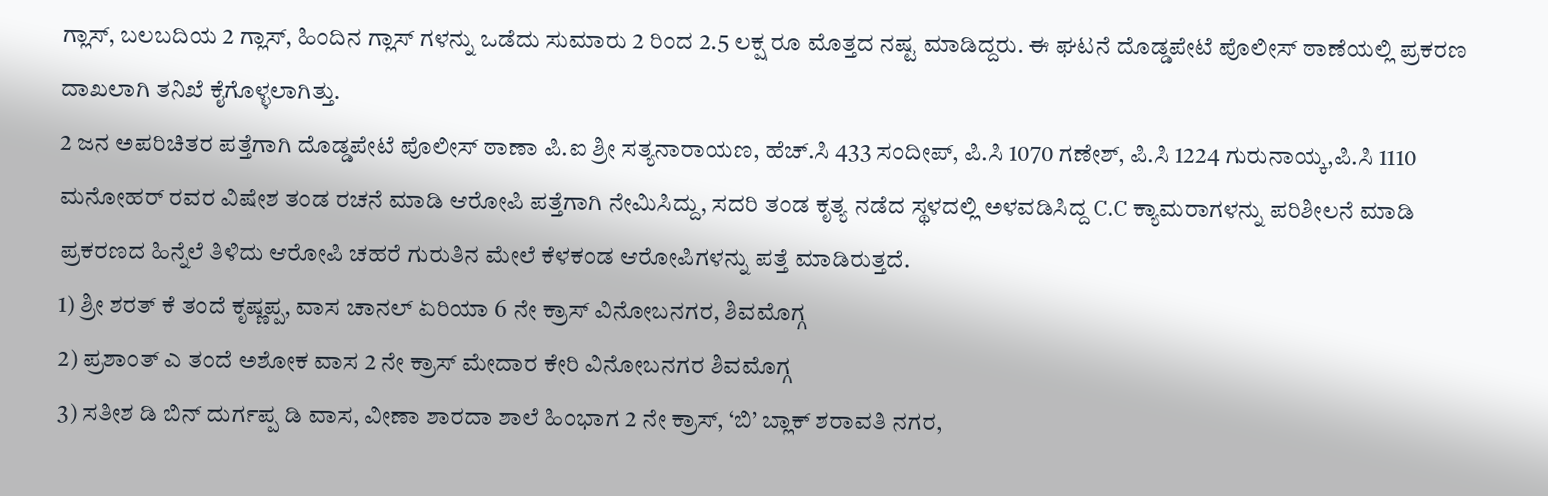ಗ್ಲಾಸ್, ಬಲಬದಿಯ 2 ಗ್ಲಾಸ್, ಹಿಂದಿನ ಗ್ಲಾಸ್ ಗಳನ್ನು ಒಡೆದು ಸುಮಾರು 2 ರಿಂದ 2.5 ಲಕ್ಷ ರೂ ಮೊತ್ತದ ನಷ್ಟ ಮಾಡಿದ್ದರು. ಈ ಘಟನೆ ದೊಡ್ಡಪೇಟೆ ಪೊಲೀಸ್ ಠಾಣೆಯಲ್ಲಿ ಪ್ರಕರಣ ದಾಖಲಾಗಿ ತನಿಖೆ ಕೈಗೊಳ್ಳಲಾಗಿತ್ತು.
2 ಜನ ಅಪರಿಚಿತರ ಪತ್ತೆಗಾಗಿ ದೊಡ್ಡಪೇಟೆ ಪೊಲೀಸ್ ಠಾಣಾ ಪಿ.ಐ ಶ್ರೀ ಸತ್ಯನಾರಾಯಣ, ಹೆಚ್.ಸಿ 433 ಸಂದೀಪ್, ಪಿ.ಸಿ 1070 ಗಣೇಶ್, ಪಿ.ಸಿ 1224 ಗುರುನಾಯ್ಕ,ಪಿ.ಸಿ 1110 ಮನೋಹರ್ ರವರ ವಿಷೇಶ ತಂಡ ರಚನೆ ಮಾಡಿ ಆರೋಪಿ ಪತ್ತೆಗಾಗಿ ನೇಮಿಸಿದ್ದು, ಸದರಿ ತಂಡ ಕೃತ್ಯ ನಡೆದ ಸ್ಥಳದಲ್ಲಿ ಅಳವಡಿಸಿದ್ದ C.C ಕ್ಯಾಮರಾಗಳನ್ನು ಪರಿಶೀಲನೆ ಮಾಡಿ ಪ್ರಕರಣದ ಹಿನ್ನೆಲೆ ತಿಳಿದು ಆರೋಪಿ ಚಹರೆ ಗುರುತಿನ ಮೇಲೆ ಕೆಳಕಂಡ ಆರೋಪಿಗಳನ್ನು ಪತ್ತೆ ಮಾಡಿರುತ್ತದೆ.
1) ಶ್ರೀ ಶರತ್ ಕೆ ತಂದೆ ಕೃಷ್ಣಪ್ಪ, ವಾಸ ಚಾನಲ್ ಏರಿಯಾ 6 ನೇ ಕ್ರಾಸ್ ವಿನೋಬನಗರ, ಶಿವಮೊಗ್ಗ
2) ಪ್ರಶಾಂತ್ ಎ ತಂದೆ ಅಶೋಕ ವಾಸ 2 ನೇ ಕ್ರಾಸ್ ಮೇದಾರ ಕೇರಿ ವಿನೋಬನಗರ ಶಿವಮೊಗ್ಗ
3) ಸತೀಶ ಡಿ ಬಿನ್ ದುರ್ಗಪ್ಪ ಡಿ ವಾಸ, ವೀಣಾ ಶಾರದಾ ಶಾಲೆ ಹಿಂಭಾಗ 2 ನೇ ಕ್ರಾಸ್, ‘ಬಿ’ ಬ್ಲಾಕ್ ಶರಾವತಿ ನಗರ,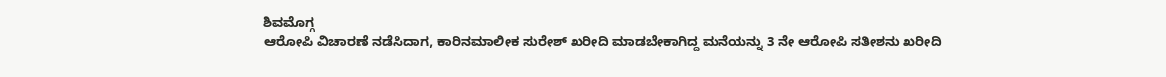ಶಿವಮೊಗ್ಗ
ಆರೋಪಿ ವಿಚಾರಣೆ ನಡೆಸಿದಾಗ, ಕಾರಿನಮಾಲೀಕ ಸುರೇಶ್ ಖರೀದಿ ಮಾಡಬೇಕಾಗಿದ್ದ ಮನೆಯನ್ನು 3 ನೇ ಆರೋಪಿ ಸತೀಶನು ಖರೀದಿ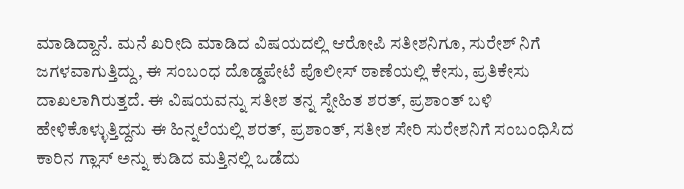ಮಾಡಿದ್ದಾನೆ. ಮನೆ ಖರೀದಿ ಮಾಡಿದ ವಿಷಯದಲ್ಲಿ ಆರೋಪಿ ಸತೀಶನಿಗೂ, ಸುರೇಶ್ ನಿಗೆ ಜಗಳವಾಗುತ್ತಿದ್ದು, ಈ ಸಂಬಂಧ ದೊಡ್ಡಪೇಟೆ ಪೊಲೀಸ್ ಠಾಣೆಯಲ್ಲಿ ಕೇಸು, ಪ್ರತಿಕೇಸು ದಾಖಲಾಗಿರುತ್ತದೆ. ಈ ವಿಷಯವನ್ನು ಸತೀಶ ತನ್ನ ಸ್ನೇಹಿತ ಶರತ್, ಪ್ರಶಾಂತ್ ಬಳಿ ಹೇಳಿಕೊಳ್ಳುತ್ತಿದ್ದನು ಈ ಹಿನ್ನಲೆಯಲ್ಲಿ ಶರತ್, ಪ್ರಶಾಂತ್, ಸತೀಶ ಸೇರಿ ಸುರೇಶನಿಗೆ ಸಂಬಂಧಿಸಿದ ಕಾರಿನ ಗ್ಲಾಸ್ ಅನ್ನು ಕುಡಿದ ಮತ್ತಿನಲ್ಲಿ ಒಡೆದು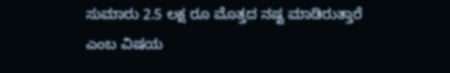ಸುಮಾರು 2.5 ಲಕ್ಷ ರೂ ಮೊತ್ತದ ನಷ್ಟ ಮಾಡಿರುತ್ತಾರೆ ಎಂಬ ವಿಷಯ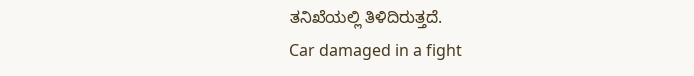ತನಿಖೆಯಲ್ಲಿ ತಿಳಿದಿರುತ್ತದೆ.
Car damaged in a fight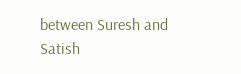between Suresh and Satish